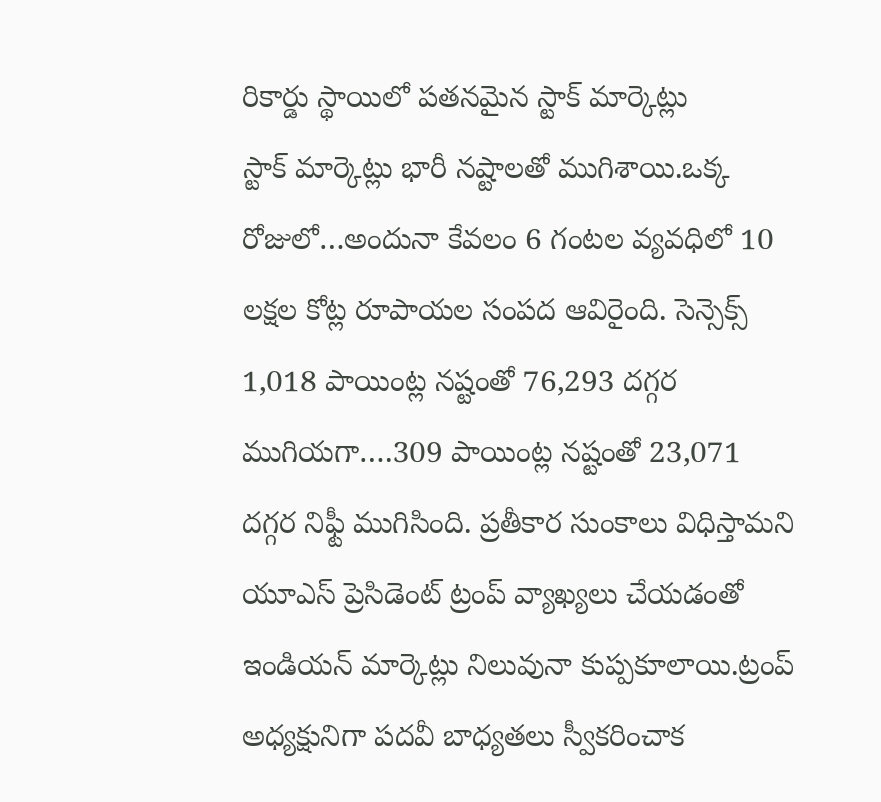రికార్డు స్థాయిలో పతనమైన స్టాక్ మార్కెట్లు
స్టాక్ మార్కెట్లు భారీ నష్టాలతో ముగిశాయి.ఒక్క రోజులో…అందునా కేవలం 6 గంటల వ్యవధిలో 10 లక్షల కోట్ల రూపాయల సంపద ఆవిరైంది. సెన్సెక్స్ 1,018 పాయింట్ల నష్టంతో 76,293 దగ్గర ముగియగా….309 పాయింట్ల నష్టంతో 23,071 దగ్గర నిఫ్టీ ముగిసింది. ప్రతీకార సుంకాలు విధిస్తామని యూఎస్ ప్రెసిడెంట్ ట్రంప్ వ్యాఖ్యలు చేయడంతో ఇండియన్ మార్కెట్లు నిలువునా కుప్పకూలాయి.ట్రంప్ అధ్యక్షునిగా పదవీ బాధ్యతలు స్వీకరించాక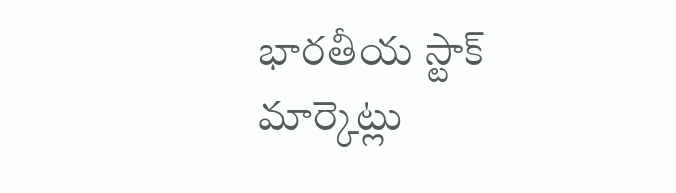భారతీయ స్టాక్ మార్కెట్లు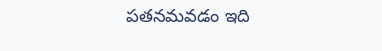పతనమవడం ఇది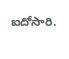ఐదోసారి.